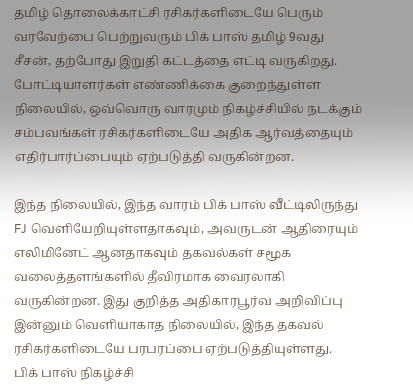தமிழ் தொலைக்காட்சி ரசிகர்களிடையே பெரும் வரவேற்பை பெற்றுவரும் பிக் பாஸ் தமிழ் 9வது சீசன், தற்போது இறுதி கட்டத்தை எட்டி வருகிறது. போட்டியாளர்கள் எண்ணிக்கை குறைந்துள்ள நிலையில், ஒவ்வொரு வாரமும் நிகழ்ச்சியில் நடக்கும் சம்பவங்கள் ரசிகர்களிடையே அதிக ஆர்வத்தையும் எதிர்பார்ப்பையும் ஏற்படுத்தி வருகின்றன.

இந்த நிலையில், இந்த வாரம் பிக் பாஸ் வீட்டிலிருந்து FJ வெளியேறியுள்ளதாகவும், அவருடன் ஆதிரையும் எலிமினேட் ஆனதாகவும் தகவல்கள் சமூக வலைத்தளங்களில் தீவிரமாக வைரலாகி வருகின்றன. இது குறித்த அதிகாரபூர்வ அறிவிப்பு இன்னும் வெளியாகாத நிலையில், இந்த தகவல் ரசிகர்களிடையே பரபரப்பை ஏற்படுத்தியுள்ளது.
பிக் பாஸ் நிகழ்ச்சி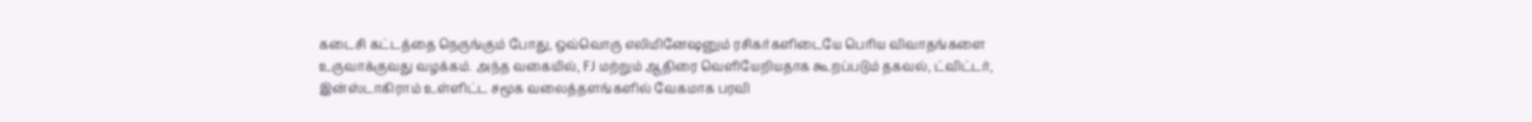கடைசி கட்டத்தை நெருங்கும் போது, ஒவ்வொரு எலிமினேஷனும் ரசிகர்களிடையே பெரிய விவாதங்களை உருவாக்குவது வழக்கம். அந்த வகையில், FJ மற்றும் ஆதிரை வெளியேறியதாக கூறப்படும் தகவல், ட்விட்டர், இன்ஸ்டாகிராம் உள்ளிட்ட சமூக வலைத்தளங்களில் வேகமாக பரவி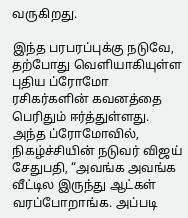வருகிறது.

இந்த பரபரப்புக்கு நடுவே, தற்போது வெளியாகியுள்ள புதிய ப்ரோமோ ரசிகர்களின் கவனத்தை பெரிதும் ஈர்த்துள்ளது. அந்த ப்ரோமோவில், நிகழ்ச்சியின் நடுவர் விஜய் சேதுபதி, “அவங்க அவங்க வீட்டில இருந்து ஆட்கள் வரப்போறாங்க. அப்படி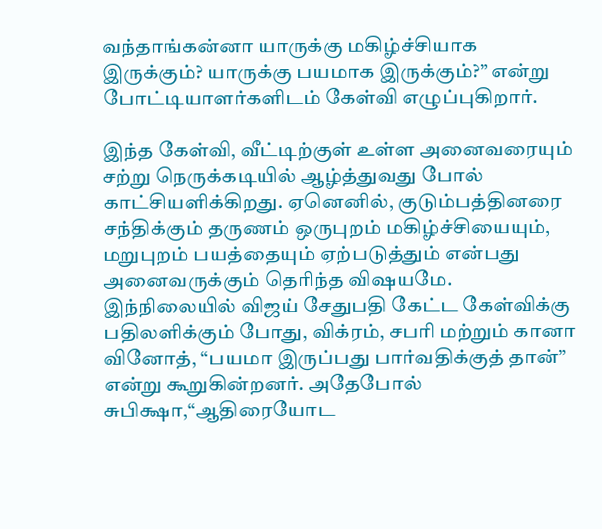வந்தாங்கன்னா யாருக்கு மகிழ்ச்சியாக இருக்கும்? யாருக்கு பயமாக இருக்கும்?” என்று போட்டியாளர்களிடம் கேள்வி எழுப்புகிறார்.

இந்த கேள்வி, வீட்டிற்குள் உள்ள அனைவரையும் சற்று நெருக்கடியில் ஆழ்த்துவது போல் காட்சியளிக்கிறது. ஏனெனில், குடும்பத்தினரை சந்திக்கும் தருணம் ஒருபுறம் மகிழ்ச்சியையும், மறுபுறம் பயத்தையும் ஏற்படுத்தும் என்பது அனைவருக்கும் தெரிந்த விஷயமே.
இந்நிலையில் விஜய் சேதுபதி கேட்ட கேள்விக்கு பதிலளிக்கும் போது, விக்ரம், சபரி மற்றும் கானா வினோத், “பயமா இருப்பது பார்வதிக்குத் தான்” என்று கூறுகின்றனர். அதேபோல் சுபிக்ஷா,“ஆதிரையோட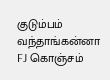குடும்பம் வந்தாங்கன்னா FJ கொஞ்சம்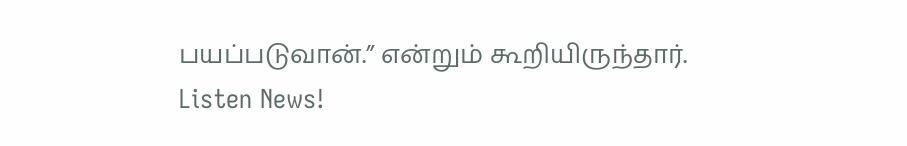பயப்படுவான்.” என்றும் கூறியிருந்தார்.
Listen News!